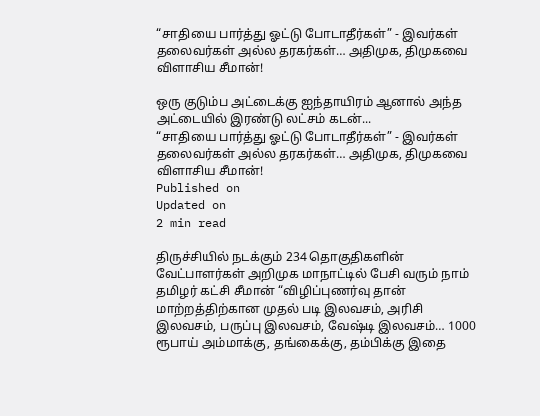“சாதியை பார்த்து ஓட்டு போடாதீர்கள்” - இவர்கள் தலைவர்கள் அல்ல தரகர்கள்… அதிமுக, திமுகவை விளாசிய சீமான்!

ஒரு குடும்ப அட்டைக்கு ஐந்தாயிரம் ஆனால் அந்த அட்டையில் இரண்டு லட்சம் கடன்...
“சாதியை பார்த்து ஓட்டு போடாதீர்கள்” - இவர்கள் தலைவர்கள் அல்ல தரகர்கள்… அதிமுக, திமுகவை விளாசிய சீமான்!
Published on
Updated on
2 min read

திருச்சியில் நடக்கும் 234 தொகுதிகளின் வேட்பாளர்கள் அறிமுக மாநாட்டில் பேசி வரும் நாம் தமிழர் கட்சி சீமான் “விழிப்புணர்வு தான் மாற்றத்திற்கான முதல் படி இலவசம், அரிசி இலவசம், பருப்பு இலவசம், வேஷ்டி இலவசம்… 1000 ரூபாய் அம்மாக்கு, தங்கைக்கு, தம்பிக்கு இதை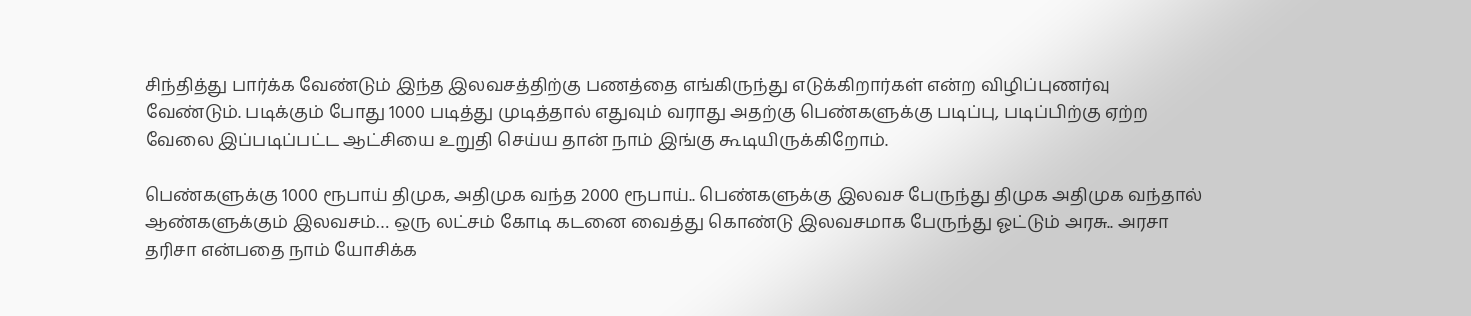சிந்தித்து பார்க்க வேண்டும் இந்த இலவசத்திற்கு பணத்தை எங்கிருந்து எடுக்கிறார்கள் என்ற விழிப்புணர்வு வேண்டும். படிக்கும் போது 1000 படித்து முடித்தால் எதுவும் வராது அதற்கு பெண்களுக்கு படிப்பு, படிப்பிற்கு ஏற்ற வேலை இப்படிப்பட்ட ஆட்சியை உறுதி செய்ய தான் நாம் இங்கு கூடியிருக்கிறோம்.

பெண்களுக்கு 1000 ரூபாய் திமுக, அதிமுக வந்த 2000 ரூபாய்.. பெண்களுக்கு இலவச பேருந்து திமுக அதிமுக வந்தால் ஆண்களுக்கும் இலவசம்… ஒரு லட்சம் கோடி கடனை வைத்து கொண்டு இலவசமாக பேருந்து ஓட்டும் அரசு.. அரசா தரிசா என்பதை நாம் யோசிக்க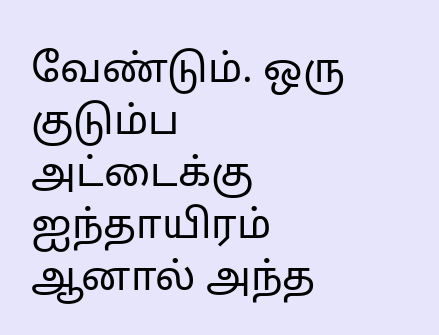வேண்டும். ஒரு குடும்ப அட்டைக்கு ஐந்தாயிரம் ஆனால் அந்த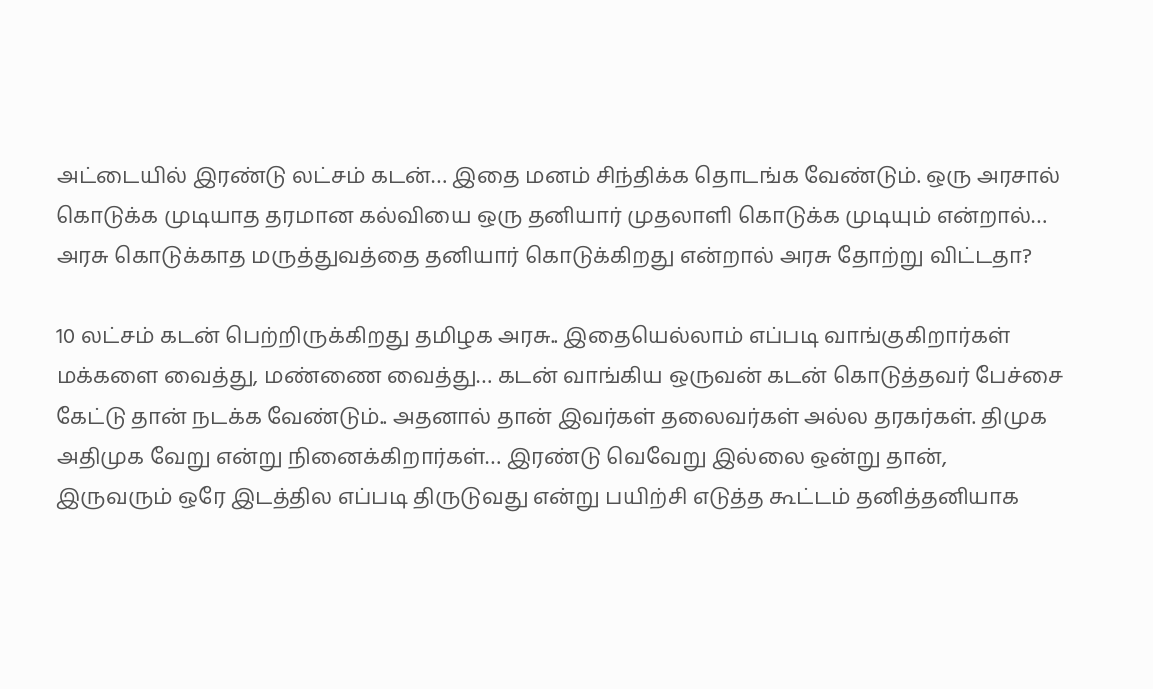அட்டையில் இரண்டு லட்சம் கடன்… இதை மனம் சிந்திக்க தொடங்க வேண்டும். ஒரு அரசால் கொடுக்க முடியாத தரமான கல்வியை ஒரு தனியார் முதலாளி கொடுக்க முடியும் என்றால்… அரசு கொடுக்காத மருத்துவத்தை தனியார் கொடுக்கிறது என்றால் அரசு தோற்று விட்டதா?

10 லட்சம் கடன் பெற்றிருக்கிறது தமிழக அரசு.. இதையெல்லாம் எப்படி வாங்குகிறார்கள் மக்களை வைத்து, மண்ணை வைத்து… கடன் வாங்கிய ஒருவன் கடன் கொடுத்தவர் பேச்சை கேட்டு தான் நடக்க வேண்டும்.. அதனால் தான் இவர்கள் தலைவர்கள் அல்ல தரகர்கள். திமுக அதிமுக வேறு என்று நினைக்கிறார்கள்… இரண்டு வெவேறு இல்லை ஒன்று தான், இருவரும் ஒரே இடத்தில எப்படி திருடுவது என்று பயிற்சி எடுத்த கூட்டம் தனித்தனியாக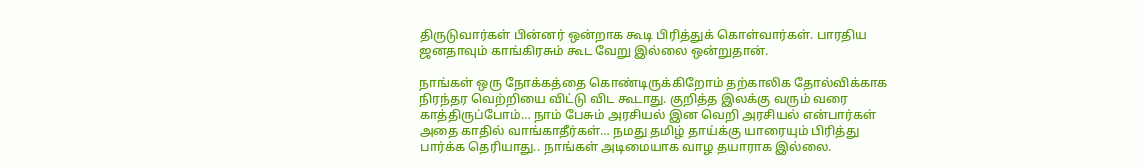திருடுவார்கள் பின்னர் ஒன்றாக கூடி பிரித்துக் கொள்வார்கள். பாரதிய ஜனதாவும் காங்கிரசும் கூட வேறு இல்லை ஒன்றுதான்.

நாங்கள் ஒரு நோக்கத்தை கொண்டிருக்கிறோம் தற்காலிக தோல்விக்காக நிரந்தர வெற்றியை விட்டு விட கூடாது. குறித்த இலக்கு வரும் வரை காத்திருப்போம்… நாம் பேசும் அரசியல் இன வெறி அரசியல் என்பார்கள் அதை காதில் வாங்காதீர்கள்… நமது தமிழ் தாய்க்கு யாரையும் பிரித்து பார்க்க தெரியாது.. நாங்கள் அடிமையாக வாழ தயாராக இல்லை.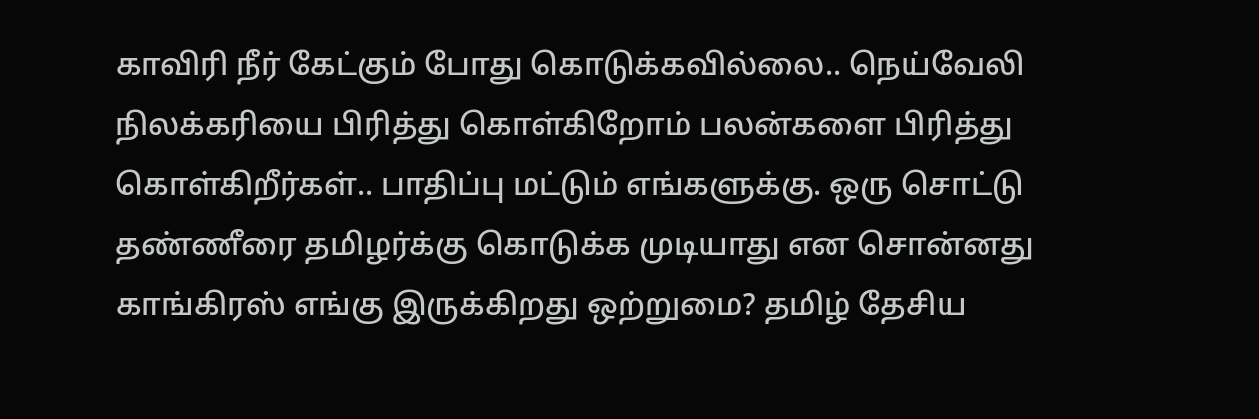காவிரி நீர் கேட்கும் போது கொடுக்கவில்லை.. நெய்வேலி நிலக்கரியை பிரித்து கொள்கிறோம் பலன்களை பிரித்து கொள்கிறீர்கள்.. பாதிப்பு மட்டும் எங்களுக்கு. ஒரு சொட்டு தண்ணீரை தமிழர்க்கு கொடுக்க முடியாது என சொன்னது காங்கிரஸ் எங்கு இருக்கிறது ஒற்றுமை? தமிழ் தேசிய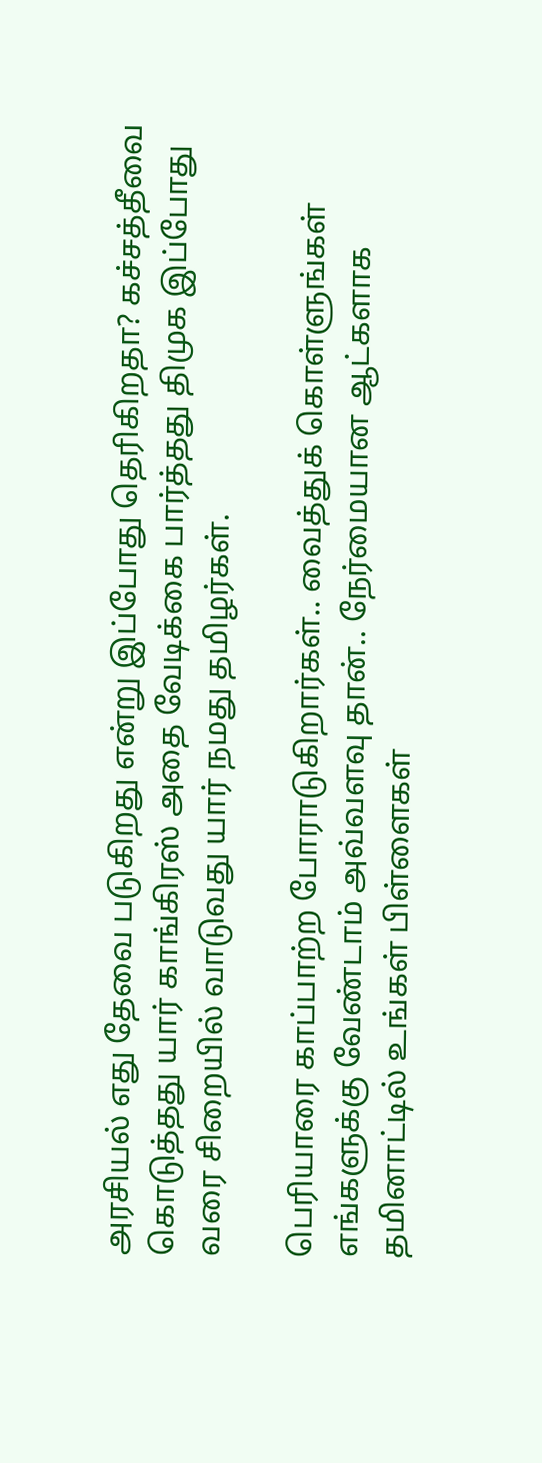அரசியல் எது தேவை படுகிறது என்று இப்போது தெரிகிறதா? கச்சத்தீவை கொடுத்தது யார் காங்கிரஸ் அதை வேடிக்கை பார்த்தது திமுக இப்போது வரை சிறையில் வாடுவது யார் நமது தமிழர்கள்.

பெரியாரை காப்பாற்ற போராடுகிறார்கள்.. வைத்துக் கொள்ளுங்கள் எங்களுக்கு வேண்டாம் அவ்வளவு தான்.. நேர்மையான ஆட்களாக தமினாட்டில் உங்கள் பிள்ளைகள்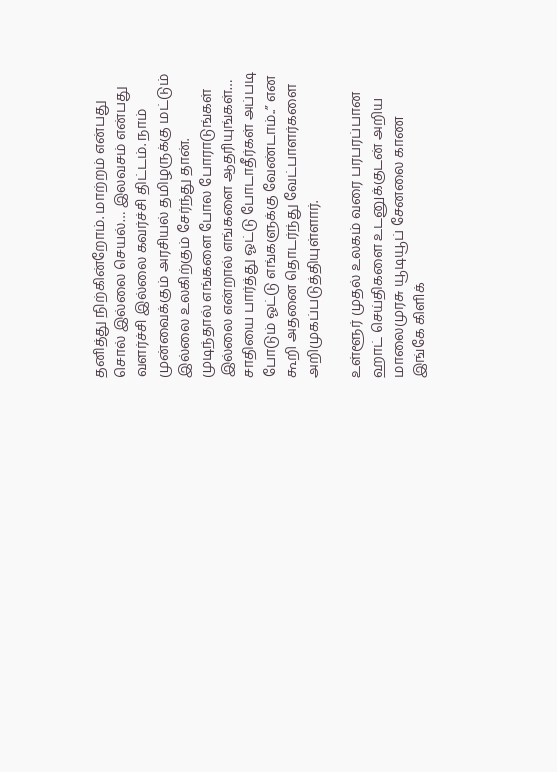தனித்து நிற்கின்றோம். மாற்றம் என்பது சொல் இல்லை செயல்… இலவசம் என்பது வளர்ச்சி இல்லை கவர்ச்சி திட்டம். நாம் முன்வைக்கும் அரசியல் தமிழருக்கு மட்டும் இல்லை உலகிற்கும் சேர்ந்து தான். முடிந்தால் எங்களை போல போராடுங்கள் இல்லை என்றால் எங்களை ஆதரியுங்கள்… சாதியை பார்த்து ஓட்டு போடாதீர்கள் அப்படி போடும் ஓட்டு எங்களுக்கு வேண்டாம்..” என கூறி அதனை தொடர்ந்து வேட்பாளர்களை அறிமுகப்படுத்தியுள்ளார்.

உள்ளூர் முதல் உலகம் வரை பரபரப்பான ஹாட் செய்திகளை உடனுக்குடன் அறிய மாலைமுரசு யூடியூப் சேனலை காண இங்கே கிளிக்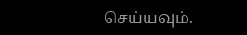செய்யவும்.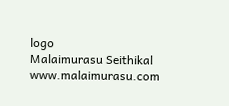logo
Malaimurasu Seithikal
www.malaimurasu.com